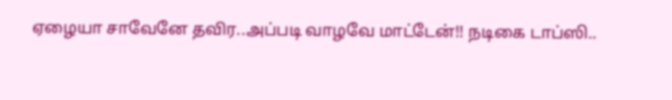ஏழையா சாவேனே தவிர..அப்படி வாழவே மாட்டேன்!! நடிகை டாப்ஸி..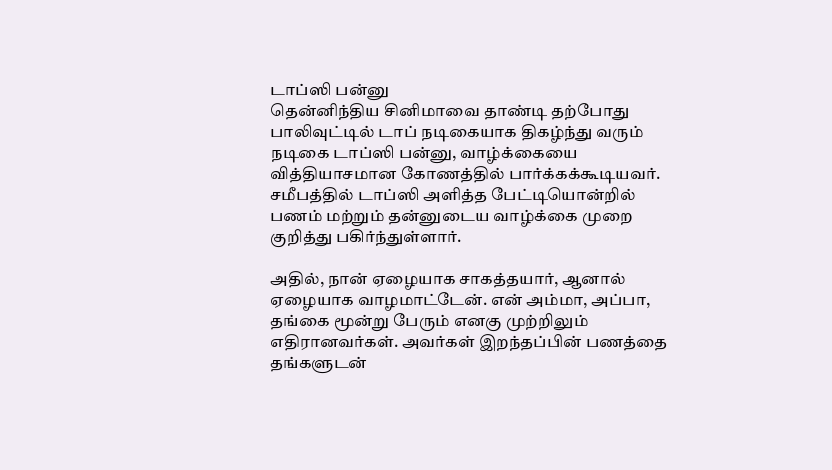டாப்ஸி பன்னு
தென்னிந்திய சினிமாவை தாண்டி தற்போது பாலிவுட்டில் டாப் நடிகையாக திகழ்ந்து வரும் நடிகை டாப்ஸி பன்னு, வாழ்க்கையை வித்தியாசமான கோணத்தில் பார்க்கக்கூடியவர். சமீபத்தில் டாப்ஸி அளித்த பேட்டியொன்றில் பணம் மற்றும் தன்னுடைய வாழ்க்கை முறை குறித்து பகிர்ந்துள்ளார்.

அதில், நான் ஏழையாக சாகத்தயார், ஆனால் ஏழையாக வாழமாட்டேன். என் அம்மா, அப்பா, தங்கை மூன்று பேரும் எனகு முற்றிலும் எதிரானவர்கள். அவர்கள் இறந்தப்பின் பணத்தை தங்களுடன்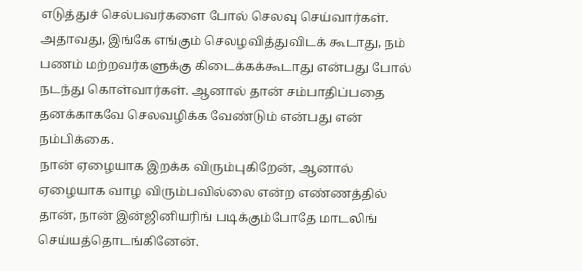எடுத்துச் செல்பவர்களை போல் செலவு செய்வார்கள்.
அதாவது, இங்கே எங்கும் செலழவித்துவிடக் கூடாது, நம் பணம் மற்றவர்களுக்கு கிடைக்கக்கூடாது என்பது போல் நடந்து கொள்வார்கள். ஆனால் தான் சம்பாதிப்பதை தனக்காகவே செலவழிக்க வேண்டும் என்பது என் நம்பிக்கை.
நான் ஏழையாக இறக்க விரும்புகிறேன், ஆனால் ஏழையாக வாழ விரும்பவில்லை என்ற எண்ணத்தில் தான், நான் இன்ஜினியரிங் படிக்கும்போதே மாடலிங் செய்யத்தொடங்கினேன்.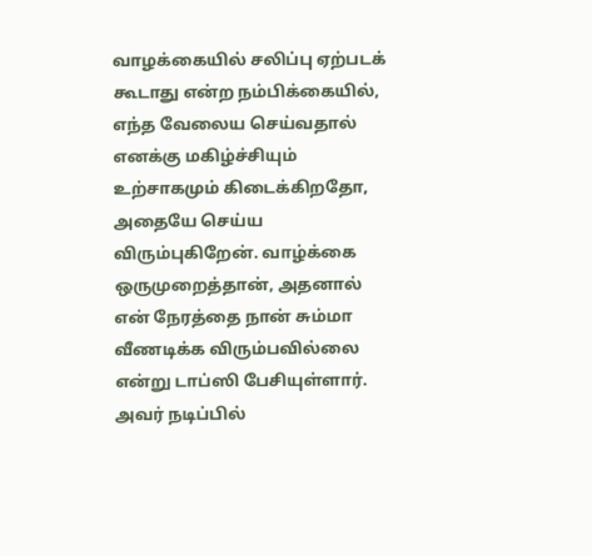வாழக்கையில் சலிப்பு ஏற்படக் கூடாது என்ற நம்பிக்கையில், எந்த வேலைய செய்வதால் எனக்கு மகிழ்ச்சியும் உற்சாகமும் கிடைக்கிறதோ, அதையே செய்ய விரும்புகிறேன். வாழ்க்கை ஒருமுறைத்தான், அதனால் என் நேரத்தை நான் சும்மா வீணடிக்க விரும்பவில்லை என்று டாப்ஸி பேசியுள்ளார். அவர் நடிப்பில்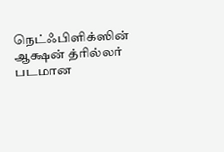நெட்ஃபிளிக்ஸின் ஆக்ஷன் த்ரில்லர் படமான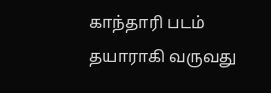காந்தாரி படம் தயாராகி வருவது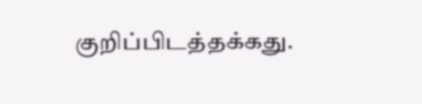குறிப்பிடத்தக்கது.